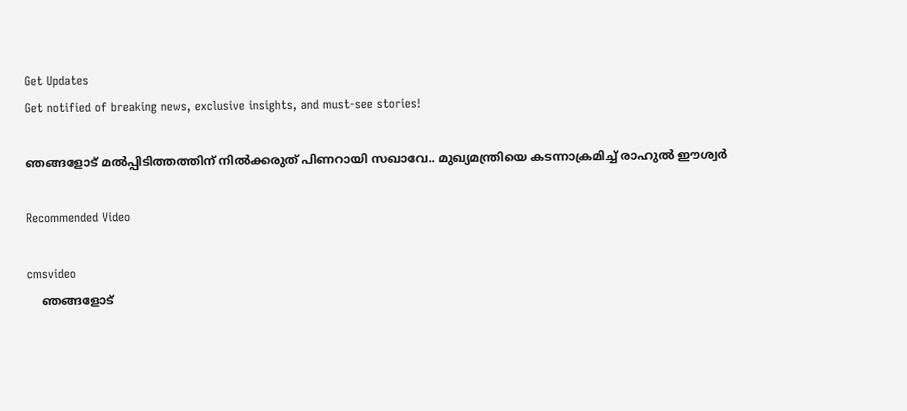Get Updates
Get notified of breaking news, exclusive insights, and must-see stories!

ഞങ്ങളോട് മൽപ്പിടിത്തത്തിന് നിൽക്കരുത് പിണറായി സഖാവേ.. മുഖ്യമന്ത്രിയെ കടന്നാക്രമിച്ച് രാഹുൽ ഈശ്വർ

Recommended Video

cmsvideo
    ഞങ്ങളോട്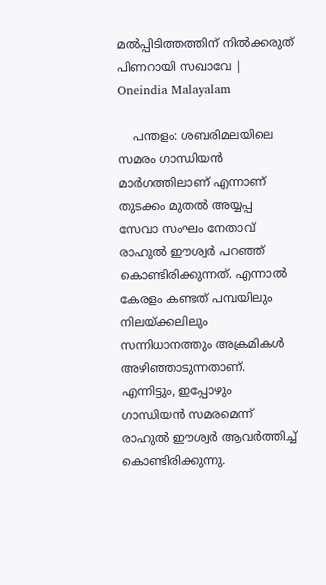മൽപ്പിടിത്തത്തിന് നിൽക്കരുത് പിണറായി സഖാവേ | Oneindia Malayalam

    പന്തളം: ശബരിമലയിലെ സമരം ഗാന്ധിയൻ മാർഗത്തിലാണ് എന്നാണ് തുടക്കം മുതൽ അയ്യപ്പ സേവാ സംഘം നേതാവ് രാഹുൽ ഈശ്വർ പറഞ്ഞ് കൊണ്ടിരിക്കുന്നത്. എന്നാൽ കേരളം കണ്ടത് പമ്പയിലും നിലയ്ക്കലിലും സന്നിധാനത്തും അക്രമികൾ അഴിഞ്ഞാടുന്നതാണ്. എന്നിട്ടും, ഇപ്പോഴും ഗാന്ധിയൻ സമരമെന്ന് രാഹുൽ ഈശ്വർ ആവർത്തിച്ച് കൊണ്ടിരിക്കുന്നു.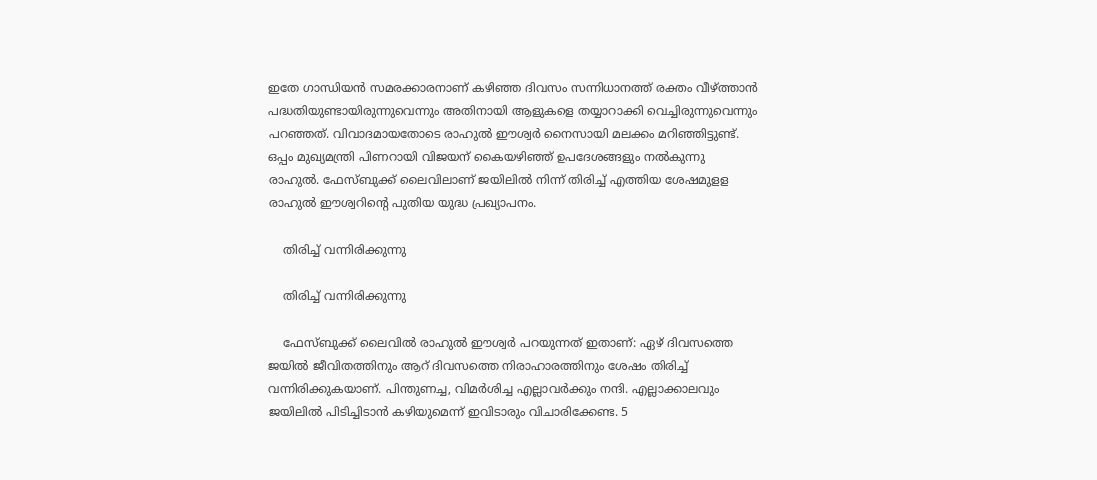ഇതേ ഗാന്ധിയൻ സമരക്കാരനാണ് കഴിഞ്ഞ ദിവസം സന്നിധാനത്ത് രക്തം വീഴ്ത്താൻ പദ്ധതിയുണ്ടായിരുന്നുവെന്നും അതിനായി ആളുകളെ തയ്യാറാക്കി വെച്ചിരുന്നുവെന്നും പറഞ്ഞത്. വിവാദമായതോടെ രാഹുൽ ഈശ്വർ നൈസായി മലക്കം മറിഞ്ഞിട്ടുണ്ട്. ഒപ്പം മുഖ്യമന്ത്രി പിണറായി വിജയന് കൈയഴിഞ്ഞ് ഉപദേശങ്ങളും നൽകുന്നു രാഹുൽ. ഫേസ്ബുക്ക് ലൈവിലാണ് ജയിലിൽ നിന്ന് തിരിച്ച് എത്തിയ ശേഷമുളള രാഹുൽ ഈശ്വറിന്റെ പുതിയ യുദ്ധ പ്രഖ്യാപനം.

    തിരിച്ച് വന്നിരിക്കുന്നു

    തിരിച്ച് വന്നിരിക്കുന്നു

    ഫേസ്ബുക്ക് ലൈവിൽ രാഹുൽ ഈശ്വർ പറയുന്നത് ഇതാണ്: ഏഴ് ദിവസത്തെ ജയില്‍ ജീവിതത്തിനും ആറ് ദിവസത്തെ നിരാഹാരത്തിനും ശേഷം തിരിച്ച് വന്നിരിക്കുകയാണ്. പിന്തുണച്ച, വിമര്‍ശിച്ച എല്ലാവര്‍ക്കും നന്ദി. എല്ലാക്കാലവും ജയിലില്‍ പിടിച്ചിടാന്‍ കഴിയുമെന്ന് ഇവിടാരും വിചാരിക്കേണ്ട. 5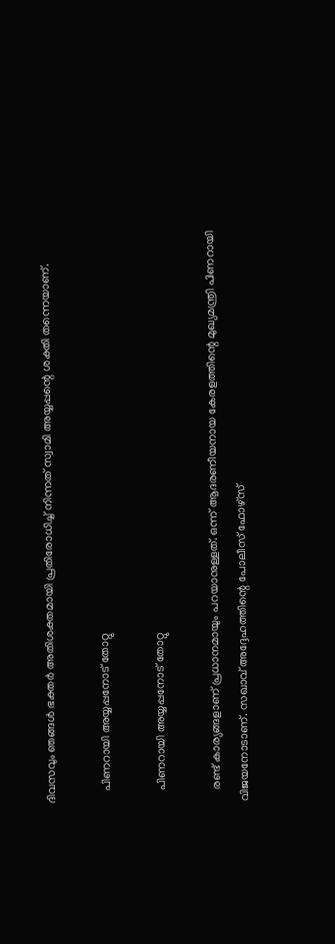ദിവസവും ഞങ്ങള്‍ ഭക്തര്‍ അതിശക്തമായി പ്രതിരോധിച്ച് നിന്നത് സ്വാമി അയ്യപ്പന്റെ ശക്തി തന്നെയാണ്.

    പിണറായി അയ്യപ്പനോട് തോറ്റു

    പിണറായി അയ്യപ്പനോട് തോറ്റു

    രണ്ട് കാര്യങ്ങളാണ് പ്രധാനമായും പറയാനുള്ളത്. ഒന്ന് ആദരണീയനായ കേരളത്തിന്റെ മുഖ്യമന്ത്രി പിണറായി വിജയനോടാണ്. സഖാവ് അദ്ദേഹത്തിന്റെ പോലീസ് ഫോഴ്‌സ്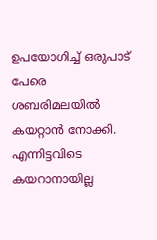ഉപയോഗിച്ച് ഒരുപാട് പേരെ ശബരിമലയില്‍ കയറ്റാന്‍ നോക്കി. എന്നിട്ടവിടെ കയറാനായില്ല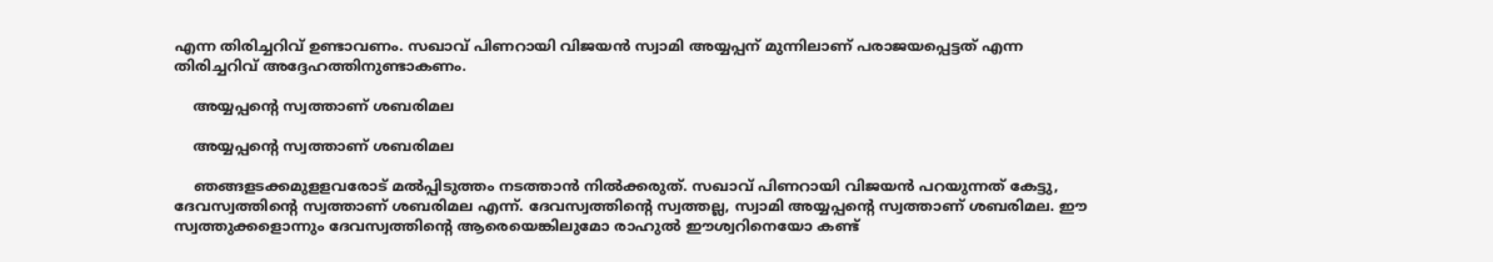എന്ന തിരിച്ചറിവ് ഉണ്ടാവണം. സഖാവ് പിണറായി വിജയന്‍ സ്വാമി അയ്യപ്പന് മുന്നിലാണ് പരാജയപ്പെട്ടത് എന്ന തിരിച്ചറിവ് അദ്ദേഹത്തിനുണ്ടാകണം.

    അയ്യപ്പന്റെ സ്വത്താണ് ശബരിമല

    അയ്യപ്പന്റെ സ്വത്താണ് ശബരിമല

    ഞങ്ങളടക്കമുളളവരോട് മല്‍പ്പിടുത്തം നടത്താന്‍ നില്‍ക്കരുത്. സഖാവ് പിണറായി വിജയന്‍ പറയുന്നത് കേട്ടു, ദേവസ്വത്തിന്റെ സ്വത്താണ് ശബരിമല എന്ന്. ദേവസ്വത്തിന്റെ സ്വത്തല്ല, സ്വാമി അയ്യപ്പന്റെ സ്വത്താണ് ശബരിമല. ഈ സ്വത്തുക്കളൊന്നും ദേവസ്വത്തിന്റെ ആരെയെങ്കിലുമോ രാഹുല്‍ ഈശ്വറിനെയോ കണ്ട്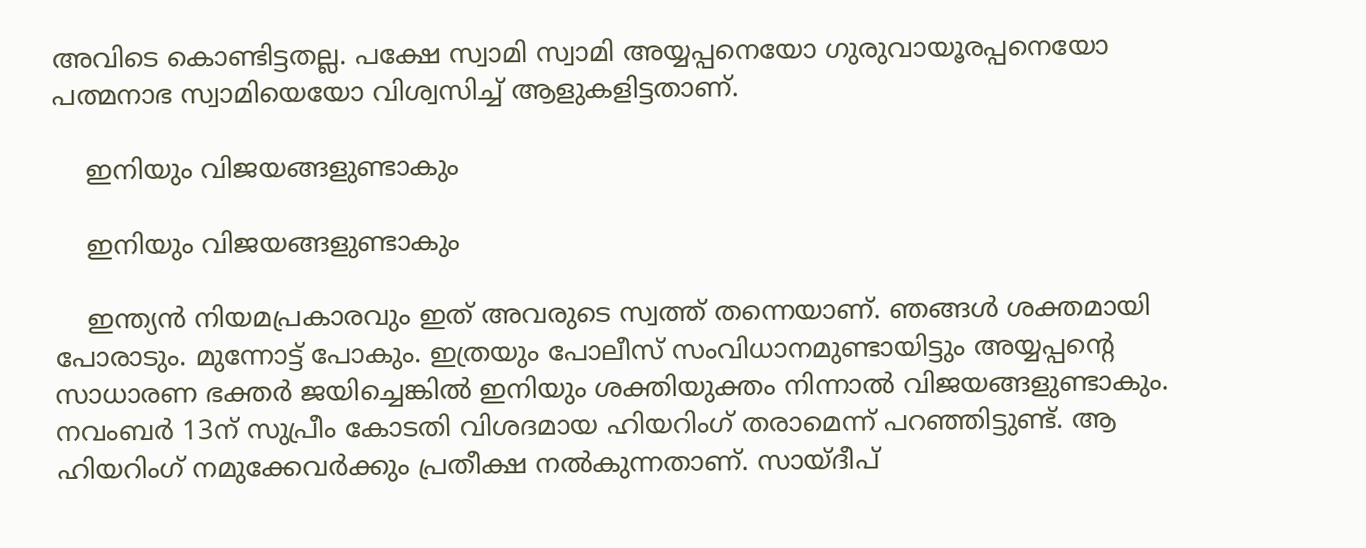അവിടെ കൊണ്ടിട്ടതല്ല. പക്ഷേ സ്വാമി സ്വാമി അയ്യപ്പനെയോ ഗുരുവായൂരപ്പനെയോ പത്മനാഭ സ്വാമിയെയോ വിശ്വസിച്ച് ആളുകളിട്ടതാണ്.

    ഇനിയും വിജയങ്ങളുണ്ടാകും

    ഇനിയും വിജയങ്ങളുണ്ടാകും

    ഇന്ത്യന്‍ നിയമപ്രകാരവും ഇത് അവരുടെ സ്വത്ത് തന്നെയാണ്. ഞങ്ങള്‍ ശക്തമായി പോരാടും. മുന്നോട്ട് പോകും. ഇത്രയും പോലീസ് സംവിധാനമുണ്ടായിട്ടും അയ്യപ്പന്റെ സാധാരണ ഭക്തര്‍ ജയിച്ചെങ്കില്‍ ഇനിയും ശക്തിയുക്തം നിന്നാല്‍ വിജയങ്ങളുണ്ടാകും. നവംബര്‍ 13ന് സുപ്രീം കോടതി വിശദമായ ഹിയറിംഗ് തരാമെന്ന് പറഞ്ഞിട്ടുണ്ട്. ആ ഹിയറിംഗ് നമുക്കേവര്‍ക്കും പ്രതീക്ഷ നല്‍കുന്നതാണ്. സായ്ദീപ്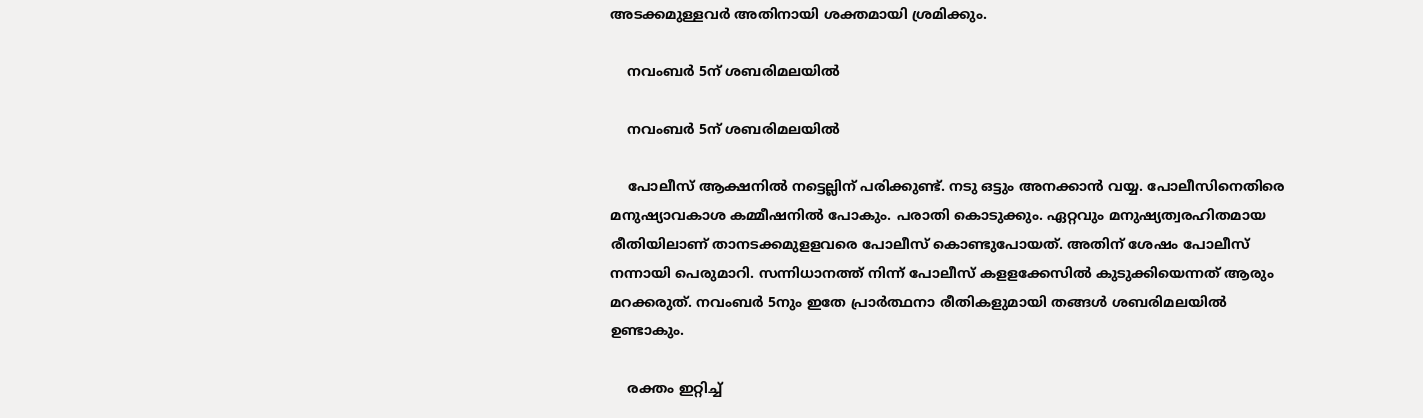അടക്കമുള്ളവര്‍ അതിനായി ശക്തമായി ശ്രമിക്കും.

    നവംബർ 5ന് ശബരിമലയിൽ

    നവംബർ 5ന് ശബരിമലയിൽ

    പോലീസ് ആക്ഷനില്‍ നട്ടെല്ലിന് പരിക്കുണ്ട്. നടു ഒട്ടും അനക്കാന്‍ വയ്യ. പോലീസിനെതിരെ മനുഷ്യാവകാശ കമ്മീഷനില്‍ പോകും. പരാതി കൊടുക്കും. ഏറ്റവും മനുഷ്യത്വരഹിതമായ രീതിയിലാണ് താനടക്കമുളളവരെ പോലീസ് കൊണ്ടുപോയത്. അതിന് ശേഷം പോലീസ് നന്നായി പെരുമാറി. സന്നിധാനത്ത് നിന്ന് പോലീസ് കളളക്കേസില്‍ കുടുക്കിയെന്നത് ആരും മറക്കരുത്. നവംബര്‍ 5നും ഇതേ പ്രാര്‍ത്ഥനാ രീതികളുമായി തങ്ങള്‍ ശബരിമലയില്‍ ഉണ്ടാകും.

    രക്തം ഇറ്റിച്ച്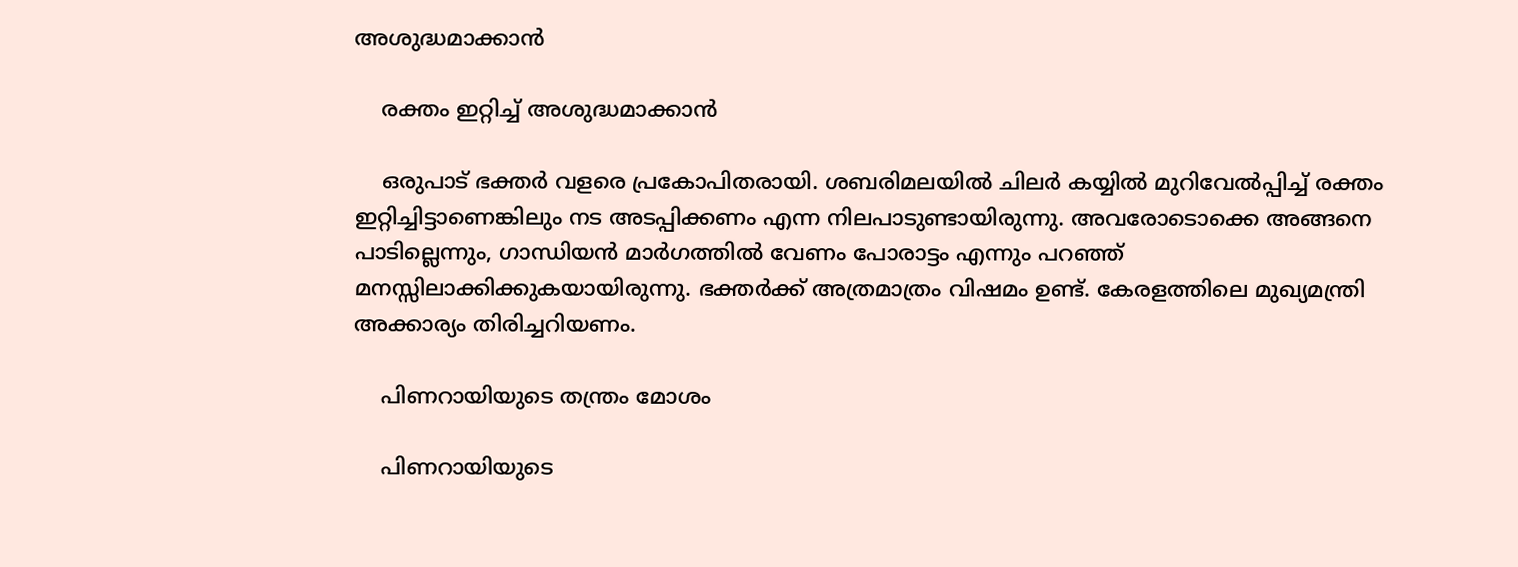അശുദ്ധമാക്കാൻ

    രക്തം ഇറ്റിച്ച് അശുദ്ധമാക്കാൻ

    ഒരുപാട് ഭക്തര്‍ വളരെ പ്രകോപിതരായി. ശബരിമലയില്‍ ചിലര്‍ കയ്യില്‍ മുറിവേല്‍പ്പിച്ച് രക്തം ഇറ്റിച്ചിട്ടാണെങ്കിലും നട അടപ്പിക്കണം എന്ന നിലപാടുണ്ടായിരുന്നു. അവരോടൊക്കെ അങ്ങനെ പാടില്ലെന്നും, ഗാന്ധിയൻ മാര്‍ഗത്തില്‍ വേണം പോരാട്ടം എന്നും പറഞ്ഞ് മനസ്സിലാക്കിക്കുകയായിരുന്നു. ഭക്തര്‍ക്ക് അത്രമാത്രം വിഷമം ഉണ്ട്. കേരളത്തിലെ മുഖ്യമന്ത്രി അക്കാര്യം തിരിച്ചറിയണം.

    പിണറായിയുടെ തന്ത്രം മോശം

    പിണറായിയുടെ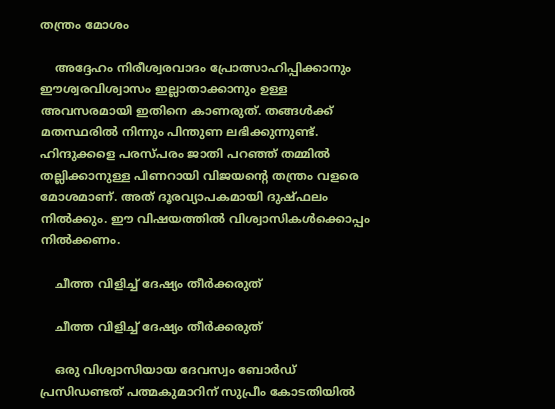തന്ത്രം മോശം

    അദ്ദേഹം നിരീശ്വരവാദം പ്രോത്സാഹിപ്പിക്കാനും ഈശ്വരവിശ്വാസം ഇല്ലാതാക്കാനും ഉള്ള അവസരമായി ഇതിനെ കാണരുത്. തങ്ങള്‍ക്ക് മതസ്ഥരില്‍ നിന്നും പിന്തുണ ലഭിക്കുന്നുണ്ട്. ഹിന്ദുക്കളെ പരസ്പരം ജാതി പറഞ്ഞ് തമ്മില്‍ തല്ലിക്കാനുള്ള പിണറായി വിജയന്റെ തന്ത്രം വളരെ മോശമാണ്. അത് ദൂരവ്യാപകമായി ദുഷ്ഫലം നില്‍ക്കും. ഈ വിഷയത്തില്‍ വിശ്വാസികള്‍ക്കൊപ്പം നില്‍ക്കണം.

    ചീത്ത വിളിച്ച് ദേഷ്യം തീർക്കരുത്

    ചീത്ത വിളിച്ച് ദേഷ്യം തീർക്കരുത്

    ഒരു വിശ്വാസിയായ ദേവസ്വം ബോര്‍ഡ് പ്രസിഡണ്ടത് പത്മകുമാറിന് സുപ്രീം കോടതിയില്‍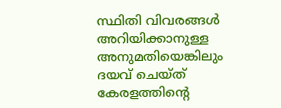സ്ഥിതി വിവരങ്ങള്‍ അറിയിക്കാനുള്ള അനുമതിയെങ്കിലും ദയവ് ചെയ്ത് കേരളത്തിന്റെ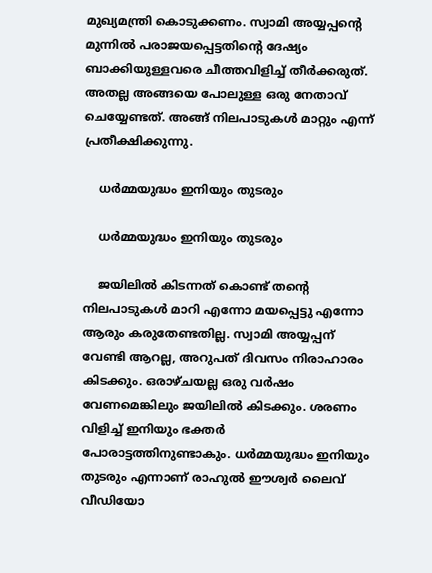മുഖ്യമന്ത്രി കൊടുക്കണം. സ്വാമി അയ്യപ്പന്റെ മുന്നില്‍ പരാജയപ്പെട്ടതിന്റെ ദേഷ്യം ബാക്കിയുള്ളവരെ ചീത്തവിളിച്ച് തീര്‍ക്കരുത്. അതല്ല അങ്ങയെ പോലുള്ള ഒരു നേതാവ് ചെയ്യേണ്ടത്. അങ്ങ് നിലപാടുകള്‍ മാറ്റും എന്ന് പ്രതീക്ഷിക്കുന്നു.

    ധര്‍മ്മയുദ്ധം ഇനിയും തുടരും

    ധര്‍മ്മയുദ്ധം ഇനിയും തുടരും

    ജയിലില്‍ കിടന്നത് കൊണ്ട് തന്റെ നിലപാടുകള്‍ മാറി എന്നോ മയപ്പെട്ടു എന്നോ ആരും കരുതേണ്ടതില്ല. സ്വാമി അയ്യപ്പന് വേണ്ടി ആറല്ല, അറുപത് ദിവസം നിരാഹാരം കിടക്കും. ഒരാഴ്ചയല്ല ഒരു വര്‍ഷം വേണമെങ്കിലും ജയിലില്‍ കിടക്കും. ശരണം വിളിച്ച് ഇനിയും ഭക്തര്‍ പോരാട്ടത്തിനുണ്ടാകും. ധര്‍മ്മയുദ്ധം ഇനിയും തുടരും എന്നാണ് രാഹുല്‍ ഈശ്വര്‍ ലൈവ് വീഡിയോ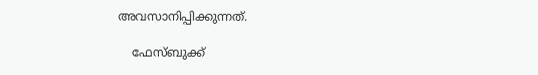അവസാനിപ്പിക്കുന്നത്.

    ഫേസ്ബുക്ക്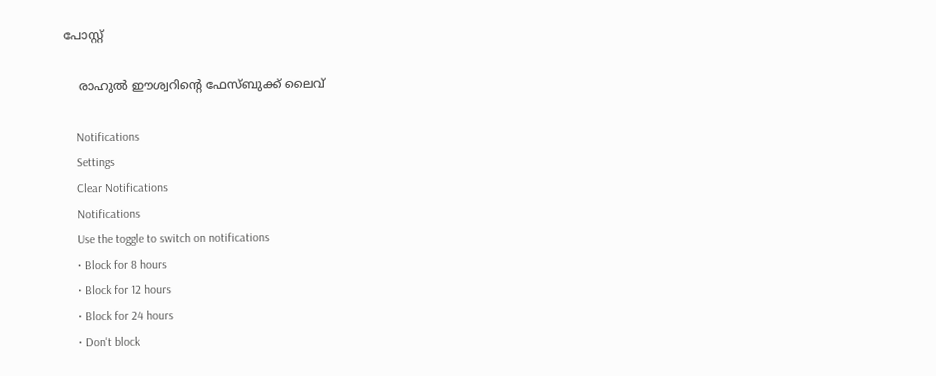പോസ്റ്റ്

    രാഹുൽ ഈശ്വറിന്റെ ഫേസ്ബുക്ക് ലൈവ്

    Notifications
    Settings
    Clear Notifications
    Notifications
    Use the toggle to switch on notifications
    • Block for 8 hours
    • Block for 12 hours
    • Block for 24 hours
    • Don't block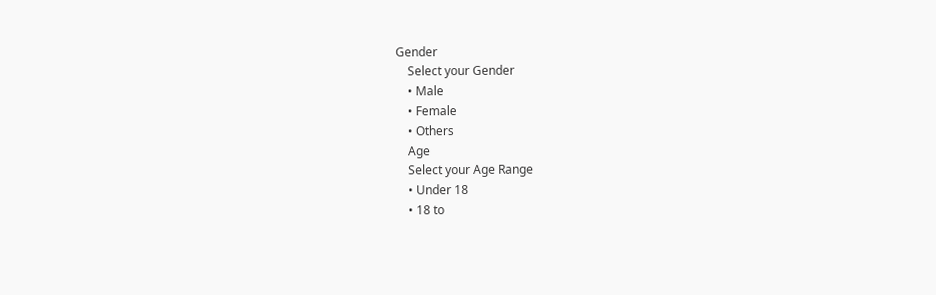Gender
    Select your Gender
    • Male
    • Female
    • Others
    Age
    Select your Age Range
    • Under 18
    • 18 to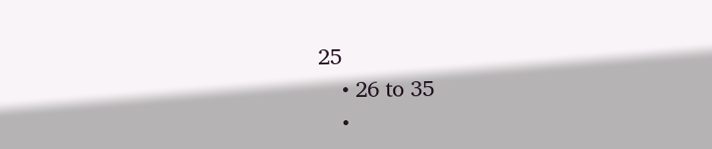25
    • 26 to 35
    •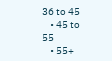36 to 45
    • 45 to 55
    • 55+